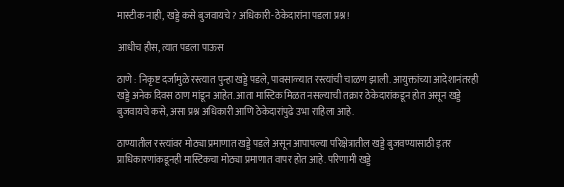मास्टीक नाही, खड्डे कसे बुजवायचे? अधिकारी-ठेकेदारांना पडला प्रश्न!

आधीच हौस, त्यात पडला पाऊस

ठाणे : निकृष्ट दर्जामुळे रस्त्यात पुन्हा खड्डे पडले, पावसाळ्यात रस्त्यांची चाळण झाली. आयुक्तांच्या आदेशानंतरही खड्डे अनेक दिवस ठाण मांडून आहेत. आता मास्टिक मिळत नसल्याची तक्रार ठेकेदारांकडून होत असून खड्डे बुजवायचे कसे, असा प्रश्न अधिकारी आणि ठेकेदारांपुढे उभा राहिला आहे.

ठाण्यातील रस्त्यांवर मोठ्या प्रमाणात खड्डे पडले असून आपापल्या परिक्षेत्रातील खड्डे बुजवण्यासाठी इतर प्राधिकारणांकडूनही मास्टिकचा मोठ्या प्रमाणात वापर होत आहे. परिणामी खड्डे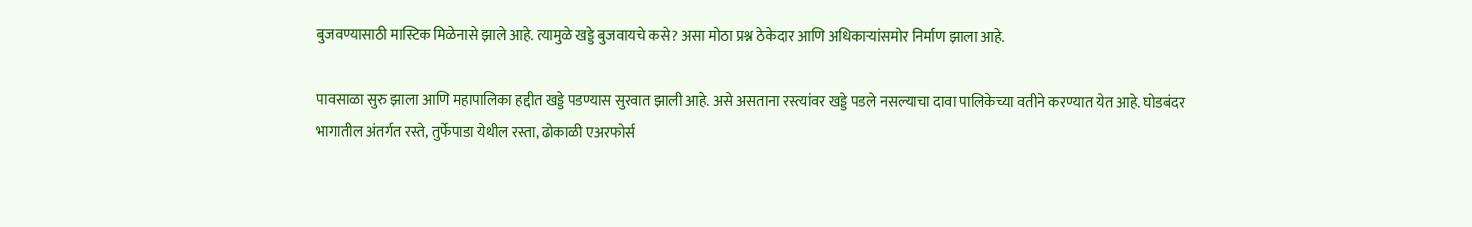बुजवण्यासाठी मास्टिक मिळेनासे झाले आहे. त्यामुळे खड्डे बुजवायचे कसे? असा मोठा प्रश्न ठेकेदार आणि अधिकाऱ्यांसमोर निर्माण झाला आहे.

पावसाळा सुरु झाला आणि महापालिका हद्दीत खड्डे पडण्यास सुरवात झाली आहे. असे असताना रस्त्यांवर खड्डे पडले नसल्याचा दावा पालिकेच्या वतीने करण्यात येत आहे. घोडबंदर भागातील अंतर्गत रस्ते, तुर्फेपाडा येथील रस्ता, ढोकाळी एअरफोर्स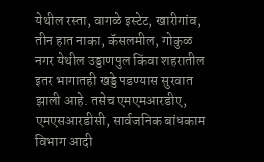येथील रस्ता, वागळे इस्टेट, खारीगांव, तीन हात नाका, कॅसलमील, गोकुळ नगर येथील उड्डाणपुल किंवा शहरातील इतर भागातही खड्डे पडण्यास सुरवात झाली आहे. तसेच एमएमआरडीए, एमएसआरडीसी, सार्वजनिक बांधकाम विभाग आदी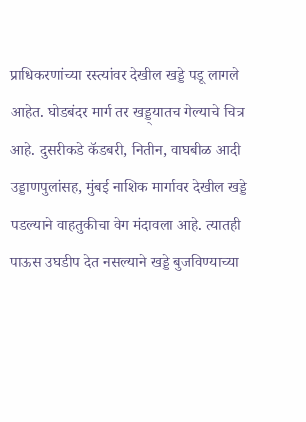प्राधिकरणांच्या रस्त्यांवर देखील खड्डे पडू लागले आहेत. घोडबंदर मार्ग तर खड्ड्यातच गेल्याचे चित्र आहे. दुसरीकडे कॅडबरी, नितीन, वाघबीळ आदी उड्डाणपुलांसह, मुंबई नाशिक मार्गावर देखील खड्डे पडल्याने वाहतुकीचा वेग मंदावला आहे. त्यातही पाऊस उघडीप देत नसल्याने खड्डे बुजविण्याच्या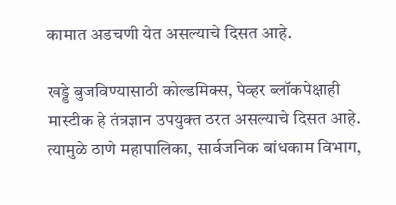कामात अडचणी येत असल्याचे दिसत आहे.

खड्डे बुजविण्यासाठी कोल्डमिक्स, पेव्हर ब्लॉकपेक्षाही मास्टीक हे तंत्रज्ञान उपयुक्त ठरत असल्याचे दिसत आहे. त्यामुळे ठाणे महापालिका, सार्वजनिक बांधकाम विभाग,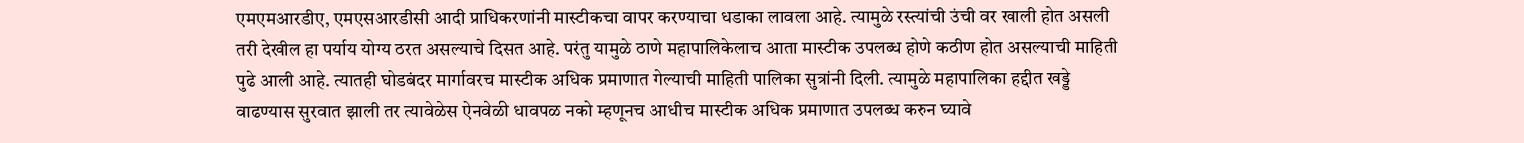एमएमआरडीए, एमएसआरडीसी आदी प्राधिकरणांनी मास्टीकचा वापर करण्याचा धडाका लावला आहे. त्यामुळे रस्त्यांची उंची वर खाली होत असली तरी देखील हा पर्याय योग्य ठरत असल्याचे दिसत आहे. परंतु यामुळे ठाणे महापालिकेलाच आता मास्टीक उपलब्ध होणे कठीण होत असल्याची माहिती पुढे आली आहे. त्यातही घोडबंदर मार्गावरच मास्टीक अधिक प्रमाणात गेल्याची माहिती पालिका सुत्रांनी दिली. त्यामुळे महापालिका हद्दीत खड्डे वाढण्यास सुरवात झाली तर त्यावेळेस ऐनवेळी धावपळ नको म्हणूनच आधीच मास्टीक अधिक प्रमाणात उपलब्ध करुन घ्यावे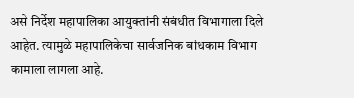असे निर्देश महापालिका आयुक्तांनी संबंधीत विभागाला दिले आहेत. त्यामुळे महापालिकेचा सार्वजनिक बांधकाम विभाग कामाला लागला आहे.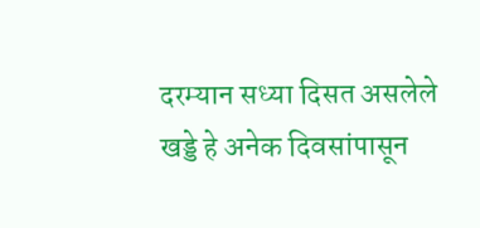दरम्यान सध्या दिसत असलेले खड्डे हे अनेक दिवसांपासून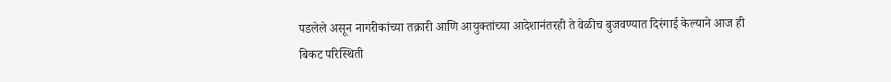पडलेले असून नागरीकांच्या तक्रारी आणि आयुक्तांच्या आदेशानंतरही ते वेळीच बुजवण्यात दिरंगाई केल्याने आज ही बिकट परिस्थिती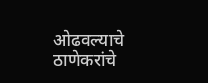ओढवल्याचे ठाणेकरांचे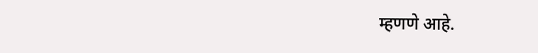म्हणणे आहे.